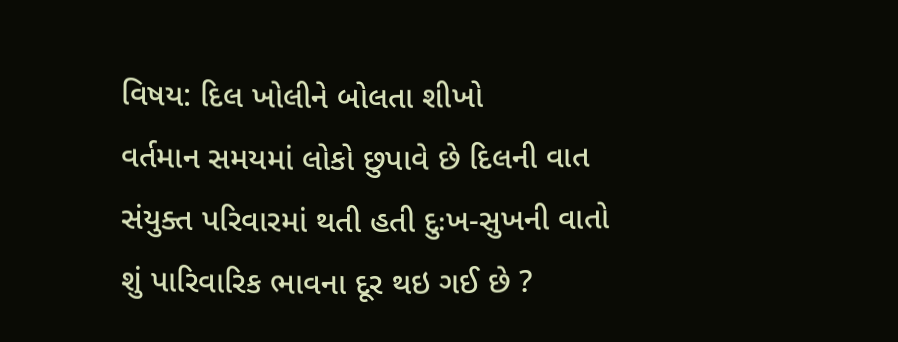વિષય: દિલ ખોલીને બોલતા શીખો
વર્તમાન સમયમાં લોકો છુપાવે છે દિલની વાત
સંયુક્ત પરિવારમાં થતી હતી દુઃખ-સુખની વાતો
શું પારિવારિક ભાવના દૂર થઇ ગઈ છે ?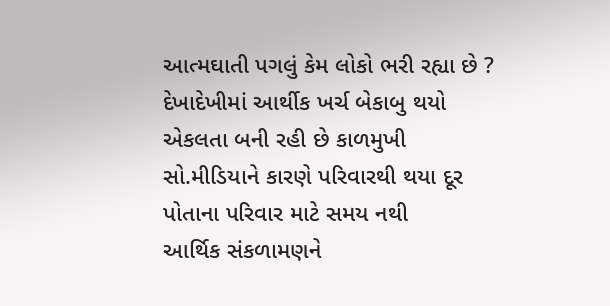આત્મઘાતી પગલું કેમ લોકો ભરી રહ્યા છે ?
દેખાદેખીમાં આર્થીક ખર્ચ બેકાબુ થયો
એકલતા બની રહી છે કાળમુખી
સો.મીડિયાને કારણે પરિવારથી થયા દૂર
પોતાના પરિવાર માટે સમય નથી
આર્થિક સંકળામણને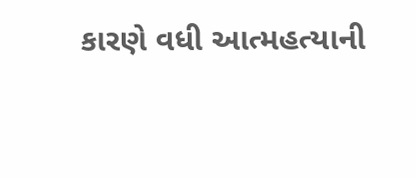કારણે વધી આત્મહત્યાની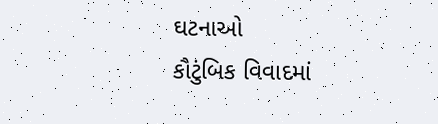ઘટનાઓ
કૌટુંબિક વિવાદમાં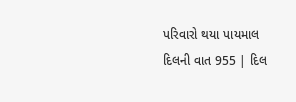પરિવારો થયા પાયમાલ
દિલની વાત 955 | દિલ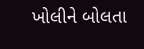ખોલીને બોલતા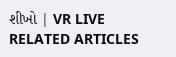શીખો | VR LIVE
RELATED ARTICLES